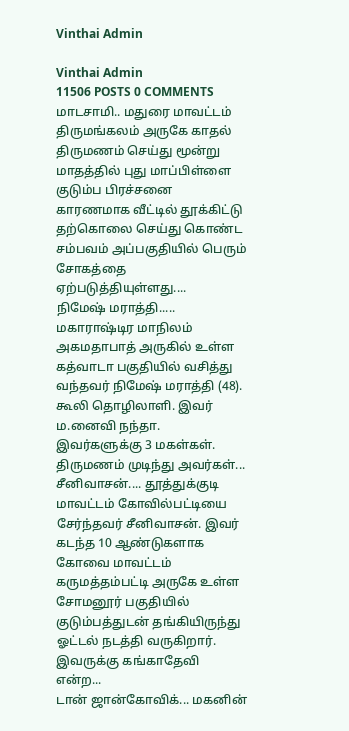Vinthai Admin

Vinthai Admin
11506 POSTS 0 COMMENTS
மாடசாமி.. மதுரை மாவட்டம் திருமங்கலம் அருகே காதல் திருமணம் செய்து மூன்று மாதத்தில் புது மாப்பிள்ளை குடும்ப பிரச்சனை காரணமாக வீட்டில் தூக்கிட்டு தற்கொலை செய்து கொண்ட சம்பவம் அப்பகுதியில் பெரும் சோகத்தை ஏற்படுத்தியுள்ளது....
நிமேஷ் மராத்தி..... மகாராஷ்டிர மாநிலம் அகமதாபாத் அருகில் உள்ள கத்வாடா பகுதியில் வசித்து வந்தவர் நிமேஷ் மராத்தி (48). கூலி தொழிலாளி. இவர் ம.னைவி நந்தா. இவர்களுக்கு 3 மகள்கள். திருமணம் முடிந்து அவர்கள்...
சீனிவாசன்.... தூத்துக்குடி மாவட்டம் கோவில்பட்டியை சேர்ந்தவர் சீனிவாசன். இவர் கடந்த 10 ஆண்டுகளாக கோவை மாவட்டம் கருமத்தம்பட்டி அருகே உள்ள சோமனூர் பகுதியில் குடும்பத்துடன் தங்கியிருந்து ஓட்டல் நடத்தி வருகிறார். இவருக்கு கங்காதேவி என்ற...
டான் ஜான்கோவிக்... மகனின்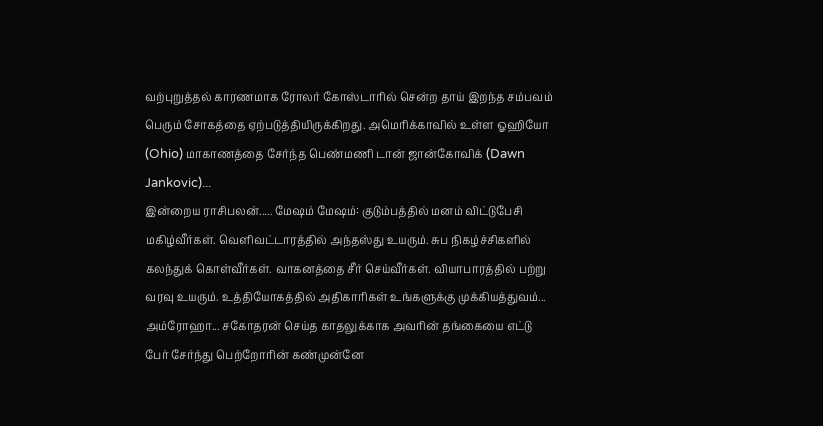வற்புறுத்தல் காரணமாக ரோலர் கோஸ்டாரில் சென்ற தாய் இறந்த சம்பவம் பெரும் சோகத்தை ஏற்படுத்தியிருக்கிறது. அமெரிக்காவில் உள்ள ஓஹியோ (Ohio) மாகாணத்தை சேர்ந்த பெண்மணி டான் ஜான்கோவிக் (Dawn Jankovic)...
இன்றைய ராசிபலன்..... மேஷம் மேஷம்: குடும்பத்தில் மனம் விட்டுபேசி மகிழ்வீர்கள். வெளிவட்டாரத்தில் அந்தஸ்து உயரும். சுப நிகழ்ச்சிகளில் கலந்துக் கொள்வீர்கள். வாகனத்தை சீர் செய்வீர்கள். வியாபாரத்தில் பற்று வரவு உயரும். உத்தியோகத்தில் அதிகாரிகள் உங்களுக்கு முக்கியத்துவம்...
அம்ரோஹா... சகோதரன் செய்த காதலுக்காக அவரின் தங்கையை எட்டு பேர் சேர்ந்து பெற்றோரின் கண்முன்னே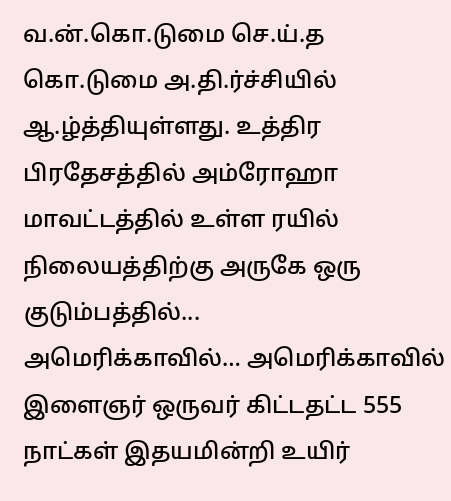வ.ன்.கொ.டுமை செ.ய்.த கொ.டுமை அ.தி.ர்ச்சியில் ஆ.ழ்த்தியுள்ளது. உத்திர பிரதேசத்தில் அம்ரோஹா மாவட்டத்தில் உள்ள ரயில் நிலையத்திற்கு அருகே ஒரு குடும்பத்தில்...
அமெரிக்காவில்… அமெரிக்காவில் இளைஞர் ஒருவர் கிட்டதட்ட 555 நாட்கள் இதயமின்றி உயிர்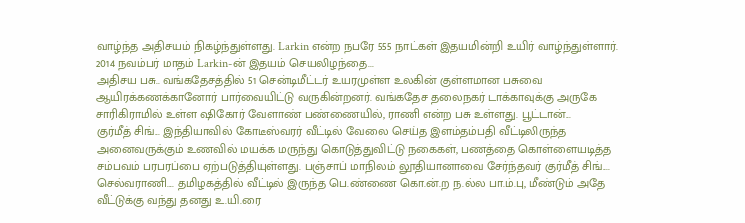வாழ்ந்த அதிசயம் நிகழ்ந்துள்ளது. Larkin என்ற நபரே 555 நாட்கள் இதயமின்றி உயிர் வாழ்ந்துள்ளார். 2014 நவம்பர் மாதம் Larkin-ன் இதயம் செயலிழந்தை...
அதிசய பசு.. வங்கதேசத்தில் 51 சென்டிமீட்டர் உயரமுள்ள உலகின் குள்ளமான பசுவை ஆயிரக்கணக்கானோர் பார்வையிட்டு வருகின்றனர். வங்கதேச தலைநகர் டாக்காவுக்கு அருகே சாரிகிராமில் உள்ள ஷிகோர் வேளாண் பண்ணையில், ராணி என்ற பசு உள்ளது. பூட்டான்...
குர்மீத் சிங்... இந்தியாவில் கோடீஸ்வரர் வீட்டில் வேலை செய்த இளம்தம்பதி வீட்டிலிருந்த அனைவருக்கும் உணவில் மயக்க மருந்து கொடுத்துவிட்டு நகைகள், பணத்தை கொள்ளையடித்த சம்பவம் பரபரப்பை ஏற்படுத்தியுள்ளது. பஞ்சாப் மாநிலம் லூதியானாவை சேர்ந்தவர் குர்மீத் சிங்....
செல்வராணி.... தமிழகத்தில் வீட்டில் இருந்த பெ.ண்ணை கொ.ன்.ற ந.ல்ல பா.ம்.பு, மீண்டும் அதே வீட்டுக்கு வந்து தனது உ.யி.ரை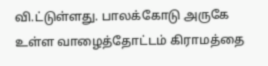வி.ட்டுள்ளது. பாலக்கோடு அருகே உள்ள வாழைத்தோட்டம் கிராமத்தை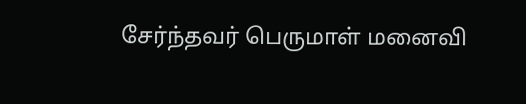சேர்ந்தவர் பெருமாள் மனைவி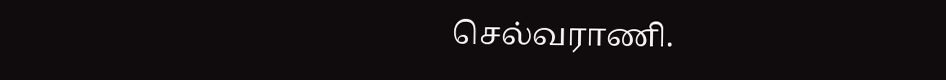செல்வராணி.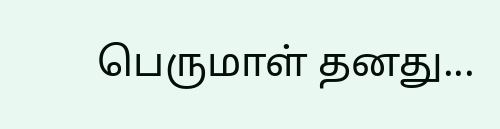பெருமாள் தனது...